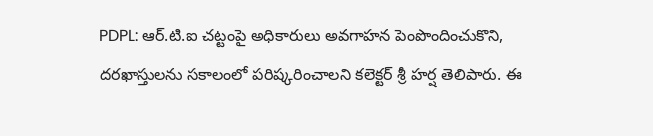PDPL: ఆర్.టి.ఐ చట్టంపై అధికారులు అవగాహన పెంపొందించుకొని, దరఖాస్తులను సకాలంలో పరిష్కరించాలని కలెక్టర్ శ్రీ హర్ష తెలిపారు. ఈ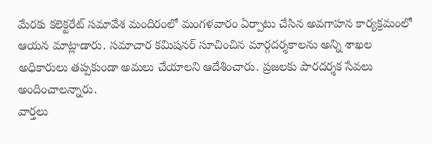మేరకు కలెక్టరేట్ సమావేశ మందిరంలో మంగళవారం ఏర్పాటు చేసిన అవగాహన కార్యక్రమంలో ఆయన మాట్లాడారు. సమాచార కమిషనర్ సూచించిన మార్గదర్శకాలను అన్ని శాఖల అధికారులు తప్పకుండా అమలు చేయాలని ఆదేశించారు. ప్రజలకు పారదర్శక సేవలు అందించాలన్నారు.
వార్తలు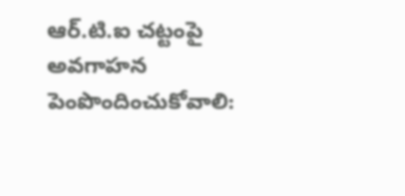ఆర్.టి.ఐ చట్టంపై అవగాహన పెంపొందించుకోవాలి: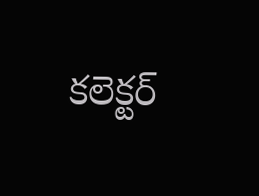కలెక్టర్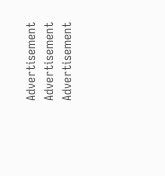Advertisement
Advertisement
Advertisement